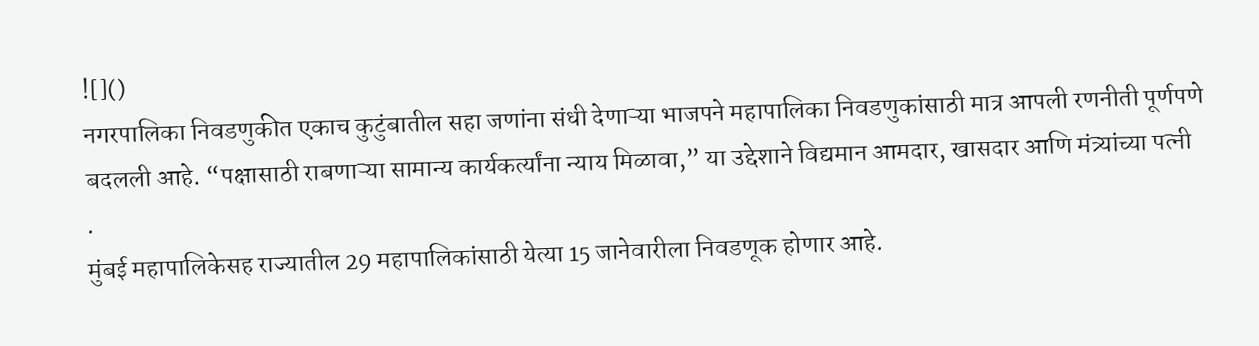![]()
नगरपालिका निवडणुकीत एकाच कुटुंबातील सहा जणांना संधी देणाऱ्या भाजपने महापालिका निवडणुकांसाठी मात्र आपली रणनीती पूर्णपणे बदलली आहे. “पक्षासाठी राबणाऱ्या सामान्य कार्यकर्त्यांना न्याय मिळावा,” या उद्देशाने विद्यमान आमदार, खासदार आणि मंत्र्यांच्या पत्नी
.
मुंबई महापालिकेसह राज्यातील 29 महापालिकांसाठी येत्या 15 जानेवारीला निवडणूक होणार आहे.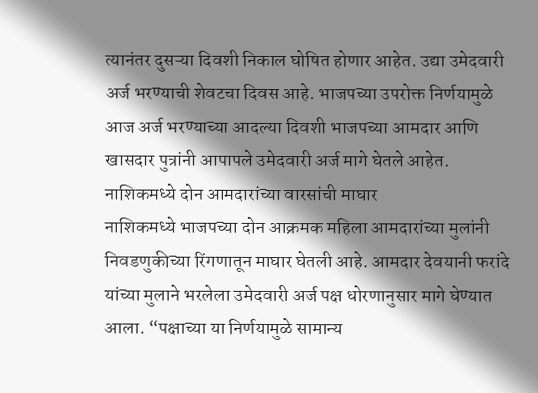त्यानंतर दुसऱ्या दिवशी निकाल घोषित होणार आहेत. उद्या उमेदवारी अर्ज भरण्याची शेवटचा दिवस आहे. भाजपच्या उपरोक्त निर्णयामुळे आज अर्ज भरण्याच्या आदल्या दिवशी भाजपच्या आमदार आणि खासदार पुत्रांनी आपापले उमेदवारी अर्ज मागे घेतले आहेत.
नाशिकमध्ये दोन आमदारांच्या वारसांची माघार
नाशिकमध्ये भाजपच्या दोन आक्रमक महिला आमदारांच्या मुलांनी निवडणुकीच्या रिंगणातून माघार घेतली आहे. आमदार देवयानी फरांदे यांच्या मुलाने भरलेला उमेदवारी अर्ज पक्ष धोरणानुसार मागे घेण्यात आला. “पक्षाच्या या निर्णयामुळे सामान्य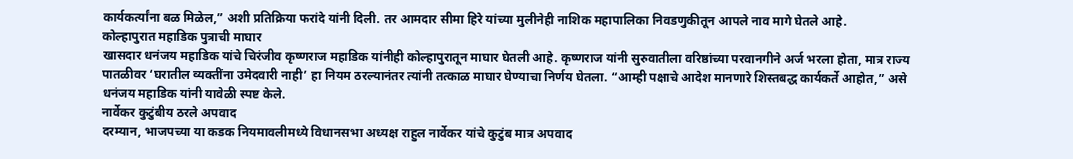कार्यकर्त्यांना बळ मिळेल,” अशी प्रतिक्रिया फरांदे यांनी दिली. तर आमदार सीमा हिरे यांच्या मुलीनेही नाशिक महापालिका निवडणुकीतून आपले नाव मागे घेतले आहे.
कोल्हापुरात महाडिक पुत्राची माघार
खासदार धनंजय महाडिक यांचे चिरंजीव कृष्णराज महाडिक यांनीही कोल्हापुरातून माघार घेतली आहे. कृष्णराज यांनी सुरुवातीला वरिष्ठांच्या परवानगीने अर्ज भरला होता, मात्र राज्य पातळीवर ‘घरातील व्यक्तींना उमेदवारी नाही’ हा नियम ठरल्यानंतर त्यांनी तत्काळ माघार घेण्याचा निर्णय घेतला. “आम्ही पक्षाचे आदेश मानणारे शिस्तबद्ध कार्यकर्ते आहोत,” असे धनंजय महाडिक यांनी यावेळी स्पष्ट केले.
नार्वेकर कुटुंबीय ठरले अपवाद
दरम्यान, भाजपच्या या कडक नियमावलीमध्ये विधानसभा अध्यक्ष राहुल नार्वेकर यांचे कुटुंब मात्र अपवाद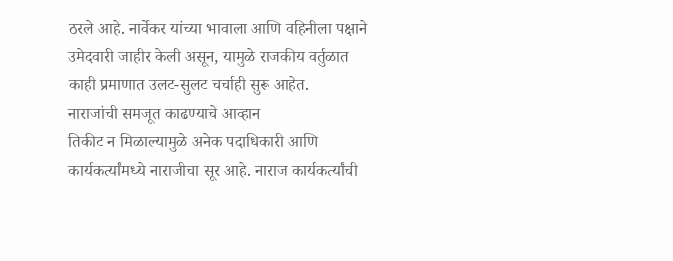ठरले आहे. नार्वेकर यांच्या भावाला आणि वहिनीला पक्षाने उमेदवारी जाहीर केली असून, यामुळे राजकीय वर्तुळात काही प्रमाणात उलट-सुलट चर्चाही सुरू आहेत.
नाराजांची समजूत काढण्याचे आव्हान
तिकीट न मिळाल्यामुळे अनेक पदाधिकारी आणि कार्यकर्त्यांमध्ये नाराजीचा सूर आहे. नाराज कार्यकर्त्यांची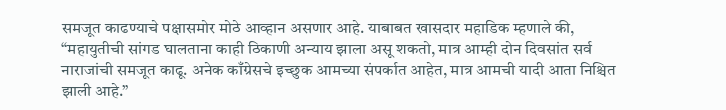समजूत काढण्याचे पक्षासमोर मोठे आव्हान असणार आहे. याबाबत खासदार महाडिक म्हणाले की, “महायुतीची सांगड घालताना काही ठिकाणी अन्याय झाला असू शकतो, मात्र आम्ही दोन दिवसांत सर्व नाराजांची समजूत काढू. अनेक काँग्रेसचे इच्छुक आमच्या संपर्कात आहेत, मात्र आमची यादी आता निश्चित झाली आहे.”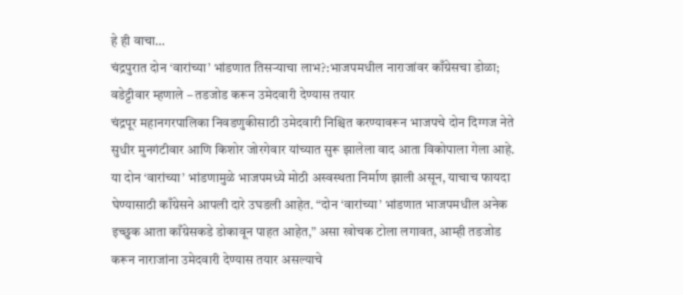हे ही वाचा…
चंद्रपुरात दोन ‘वारांच्या’ भांडणात तिसऱ्याचा लाभ?:भाजपमधील नाराजांवर काँग्रेसचा डोळा; वडेट्टीवार म्हणाले – तडजोड करून उमेदवारी देण्यास तयार
चंद्रपूर महानगरपालिका निवडणुकीसाठी उमेदवारी निश्चित करण्यावरून भाजपचे दोन दिग्गज नेते सुधीर मुनगंटीवार आणि किशोर जोरगेवार यांच्यात सुरू झालेला वाद आता विकोपाला गेला आहे. या दोन ‘वारांच्या’ भांडणामुळे भाजपमध्ये मोठी अस्वस्थता निर्माण झाली असून, याचाच फायदा घेण्यासाठी काँग्रेसने आपली दारे उघडली आहेत. “दोन ‘वारांच्या’ भांडणात भाजपमधील अनेक इच्छुक आता काँग्रेसकडे डोकावून पाहत आहेत,” असा खोचक टोला लगावत, आम्ही तडजोड करून नाराजांना उमेदवारी देण्यास तयार असल्याचे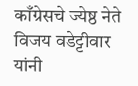काँग्रेसचे ज्येष्ठ नेते विजय वडेट्टीवार यांनी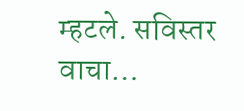म्हटले. सविस्तर वाचा…